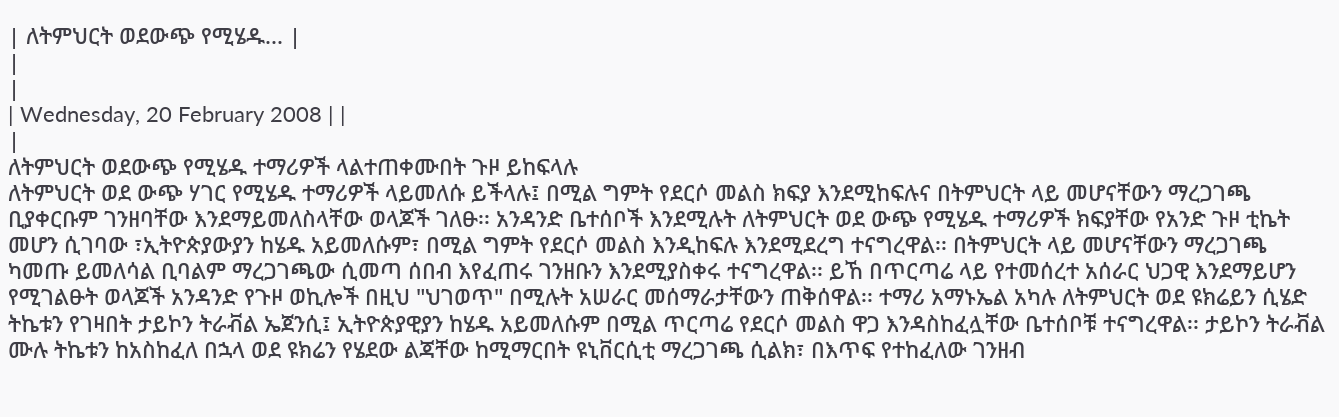| ለትምህርት ወደውጭ የሚሄዱ... |
|
|
| Wednesday, 20 February 2008 | |
|
ለትምህርት ወደውጭ የሚሄዱ ተማሪዎች ላልተጠቀሙበት ጉዞ ይከፍላሉ
ለትምህርት ወደ ውጭ ሃገር የሚሄዱ ተማሪዎች ላይመለሱ ይችላሉ፤ በሚል ግምት የደርሶ መልስ ክፍያ እንደሚከፍሉና በትምህርት ላይ መሆናቸውን ማረጋገጫ ቢያቀርቡም ገንዘባቸው እንደማይመለስላቸው ወላጆች ገለፁ፡፡ አንዳንድ ቤተሰቦች እንደሚሉት ለትምህርት ወደ ውጭ የሚሄዱ ተማሪዎች ክፍያቸው የአንድ ጉዞ ቲኬት መሆን ሲገባው ፣ኢትዮጵያውያን ከሄዱ አይመለሱም፣ በሚል ግምት የደርሶ መልስ እንዲከፍሉ እንደሚደረግ ተናግረዋል፡፡ በትምህርት ላይ መሆናቸውን ማረጋገጫ ካመጡ ይመለሳል ቢባልም ማረጋገጫው ሲመጣ ሰበብ እየፈጠሩ ገንዘቡን እንደሚያስቀሩ ተናግረዋል፡፡ ይኸ በጥርጣሬ ላይ የተመሰረተ አሰራር ህጋዊ እንደማይሆን የሚገልፁት ወላጆች አንዳንድ የጉዞ ወኪሎች በዚህ "ህገወጥ" በሚሉት አሠራር መሰማራታቸውን ጠቅሰዋል፡፡ ተማሪ አማኑኤል አካሉ ለትምህርት ወደ ዩክሬይን ሲሄድ ትኬቱን የገዛበት ታይኮን ትራቭል ኤጀንሲ፤ ኢትዮጵያዊያን ከሄዱ አይመለሱም በሚል ጥርጣሬ የደርሶ መልስ ዋጋ እንዳስከፈሏቸው ቤተሰቦቹ ተናግረዋል፡፡ ታይኮን ትራቭል ሙሉ ትኬቱን ከአስከፈለ በኋላ ወደ ዩክሬን የሄደው ልጃቸው ከሚማርበት ዩኒቨርሲቲ ማረጋገጫ ሲልክ፣ በእጥፍ የተከፈለው ገንዘብ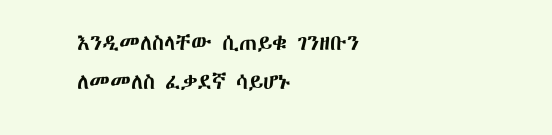እንዲመለስላቸው ሲጠይቁ ገንዘቡን ለመመለስ ፈቃደኛ ሳይሆኑ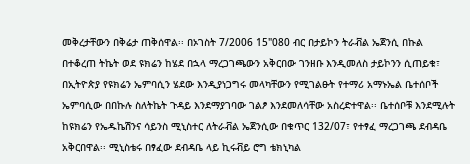መቅረታቸውን በቅሬታ ጠቅሰዋል፡፡ በኦገስት 7/2006 15"080 ብር በታይኮን ትራቭል ኤጀንሲ በኩል በተቆረጠ ትኬት ወደ ዩክሬን ከሄደ በኋላ ማረጋገጫውን አቅርበው ገንዘቡ እንዲመለስ ታይኮንን ሲጠይቁ፣ በኢትዮጵያ የዩክሬን ኤምባሲን ሄደው እንዲያነጋግሩ መላካቸውን የሚገልፁት የተማሪ አማኑኤል ቤተሰቦች ኤምባሲው በበኩሉ ስለትኬት ጉዳይ እንደማያገባው ገልፆ እንደመለሳቸው አስረድተዋል፡፡ ቤተሰቦቹ እንደሚሉት ከዩክሬን የኤዱኬሽንና ሳይንስ ሚኒስተር ለትራቭል ኤጀንሲው በቁጥር 132/07፣ የተፃፈ ማረጋገጫ ደብዳቤ አቅርበዋል፡፡ ሚኒስቴሩ በፃፈው ደብዳቤ ላይ ኪሩቭይ ሮግ ቴክኒካል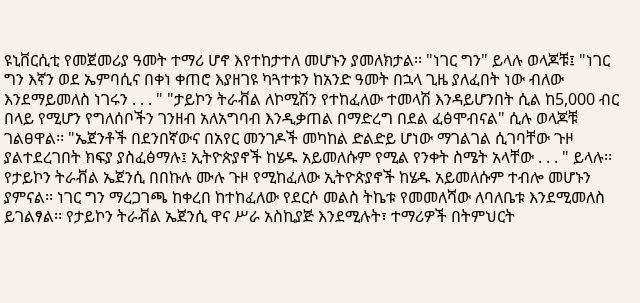ዩኒቨርሲቲ የመጀመሪያ ዓመት ተማሪ ሆኖ እየተከታተለ መሆኑን ያመለክታል፡፡ "ነገር ግን" ይላሉ ወላጆቹ፤ "ነገር ግን እኛን ወደ ኤምባሲና በቀነ ቀጠሮ እያዘገዩ ካጓተቱን ከአንድ ዓመት በኋላ ጊዜ ያለፈበት ነው ብለው እንደማይመለስ ነገሩን . . . " "ታይኮን ትራቭል ለኮሚሽን የተከፈለው ተመላሽ እንዳይሆንበት ሲል ከ5,000 ብር በላይ የሚሆን የግለሰቦችን ገንዘብ አለአግባብ እንዲቃጠል በማድረግ በደል ፈፅሞብናል" ሲሉ ወላጆቹ ገልፀዋል፡፡ "ኤጀንቶች በደንበኛውና በአየር መንገዶች መካከል ድልድይ ሆነው ማገልገል ሲገባቸው ጉዞ ያልተደረገበት ክፍያ ያስፈፅማሉ፤ ኢትዮጵያኖች ከሄዱ አይመለሱም የሚል የንቀት ስሜት አላቸው . . . " ይላሉ፡፡ የታይኮን ትራቭል ኤጀንሲ በበኩሉ ሙሉ ጉዞ የሚከፈለው ኢትዮጵያኖች ከሄዱ አይመለሱም ተብሎ መሆኑን ያምናል፡፡ ነገር ግን ማረጋገጫ ከቀረበ ከተከፈለው የደርሶ መልስ ትኬቱ የመመለሻው ለባለቤቱ እንደሚመለስ ይገልፃል፡፡ የታይኮን ትራቭል ኤጀንሲ ዋና ሥራ አስኪያጅ እንደሚሉት፣ ተማሪዎች በትምህርት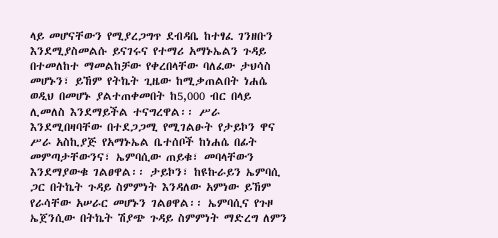ላይ መሆናቸውን የሚያረጋግጥ ደብዳቤ ከተፃፈ ገንዘቡን እንደሚያስመልሱ ይናገሩና የተማሪ አማኑኤልን ጉዳይ በተመለከተ ማመልከቻው የቀረበላቸው ባለፈው ታህሳስ መሆኑን፣ ይኸም የትኬት ጊዜው ከሚቃጠልበት ነሐሴ ወዲህ በመሆኑ ያልተጠቀመበት ከ5,000 ብር በላይ ሊመለስ እንደማይችል ተናግረዋል፡፡ ሥራ እንደሚበዛባቸው በተደጋጋሚ የሚገልፁት የታይኮን ዋና ሥራ አስኪያጅ የአማኑኤል ቤተሰቦች ከነሐሴ በፊት መምጣታቸውንና፣ ኤምባሲው ጠይቁ፣ መባላቸውን እንደማያውቁ ገልፀዋል፡፡ ታይኮን፣ ከዩኩራይን ኤምባሲ ጋር በትኬት ጉዳይ ስምምነት እንዳለው አምነው ይኸም የራሳቸው አሠራር መሆኑን ገልፀዋል፡፡ ኤምባሲና የጉዞ ኤጀንሲው በትኬት ሽያጭ ጉዳይ ስምምነት ማድረግ ለምን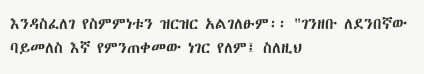እንዳስፈለገ የስምምነቱን ዝርዝር አልገለፁም፡፡ "ገንዘቡ ለደንበኛው ባይመለስ እኛ የምንጠቀመው ነገር የለም፤ ስለዚህ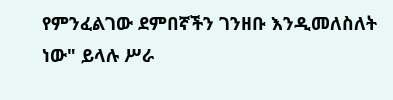የምንፈልገው ደምበኛችን ገንዘቡ እንዲመለስለት ነው" ይላሉ ሥራ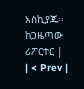አስኪያጁ፡፡ ከጋዜጣው ሪፖርተር |
| < Prev |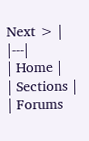Next > |
|---|
| Home |
| Sections |
| Forums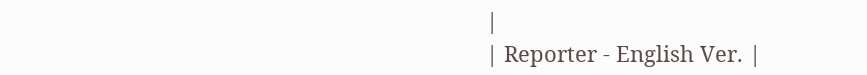|
| Reporter - English Ver. |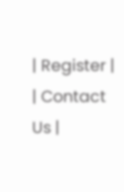| Register |
| Contact Us |